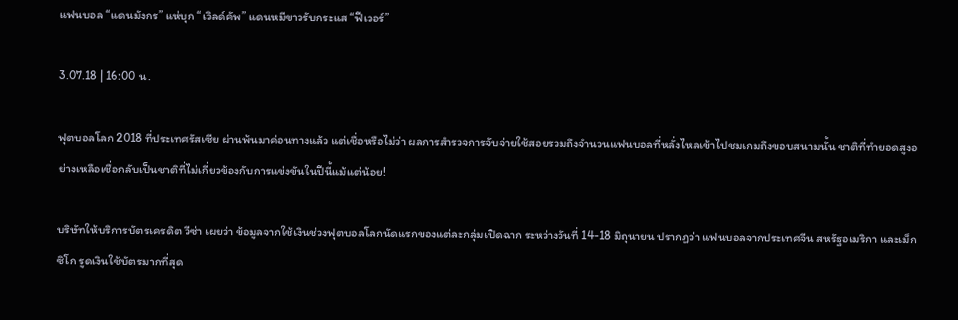แฟนบอล “แดนมังกร” แห่บุก “เวิลด์คัพ” แดนหมีขาวรับกระแส “ฟีเวอร์”

3.07.18 | 16:00 น.

ฟุตบอลโลก 2018 ที่ประเทศรัสเซีย ผ่านพ้นมาค่อนทางแล้ว แต่เชื่อหรือไม่ว่า ผลการสำรวจการจับจ่ายใช้สอยรวมถึงจำนวนแฟนบอลที่หลั่งไหลเข้าไปชมเกมถึงขอบสนามนั้น ชาติที่ทำยอดสูงอย่างเหลือเชื่อกลับเป็นชาติที่ไม่เกี่ยวข้องกับการแข่งขันในปีนี้แม้แต่น้อย!

บริษัทให้บริการบัตรเครดิต วีซ่า เผยว่า ข้อมูลจากใช้เงินช่วงฟุตบอลโลกนัดแรกของแต่ละกลุ่มเปิดฉาก ระหว่างวันที่ 14-18 มิถุนายน ปรากฏว่า แฟนบอลจากประเทศจีน สหรัฐอเมริกา และเม็กซิโก รูดเงินใช้บัตรมากที่สุด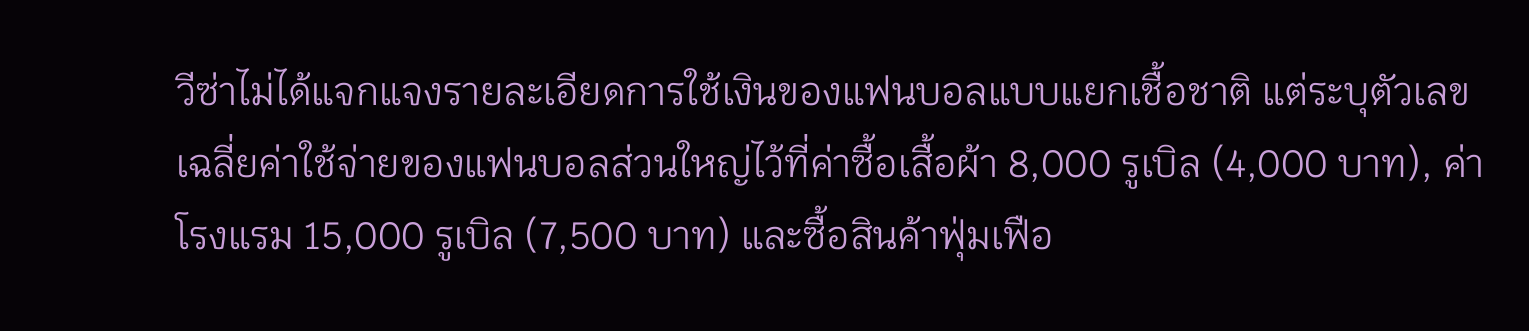วีซ่าไม่ได้แจกแจงรายละเอียดการใช้เงินของแฟนบอลแบบแยกเชื้อชาติ แต่ระบุตัวเลขเฉลี่ยค่าใช้จ่ายของแฟนบอลส่วนใหญ่ไว้ที่ค่าซื้อเสื้อผ้า 8,000 รูเบิล (4,000 บาท), ค่าโรงแรม 15,000 รูเบิล (7,500 บาท) และซื้อสินค้าฟุ่มเฟือ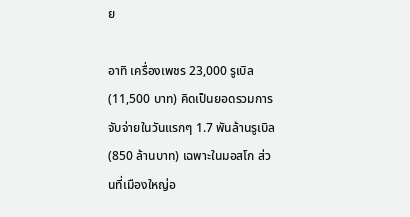ย

อาทิ เครื่องเพชร 23,000 รูเบิล (11,500 บาท) คิดเป็นยอดรวมการจับจ่ายในวันแรกๆ 1.7 พันล้านรูเบิล (850 ล้านบาท) เฉพาะในมอสโก ส่วนที่เมืองใหญ่อ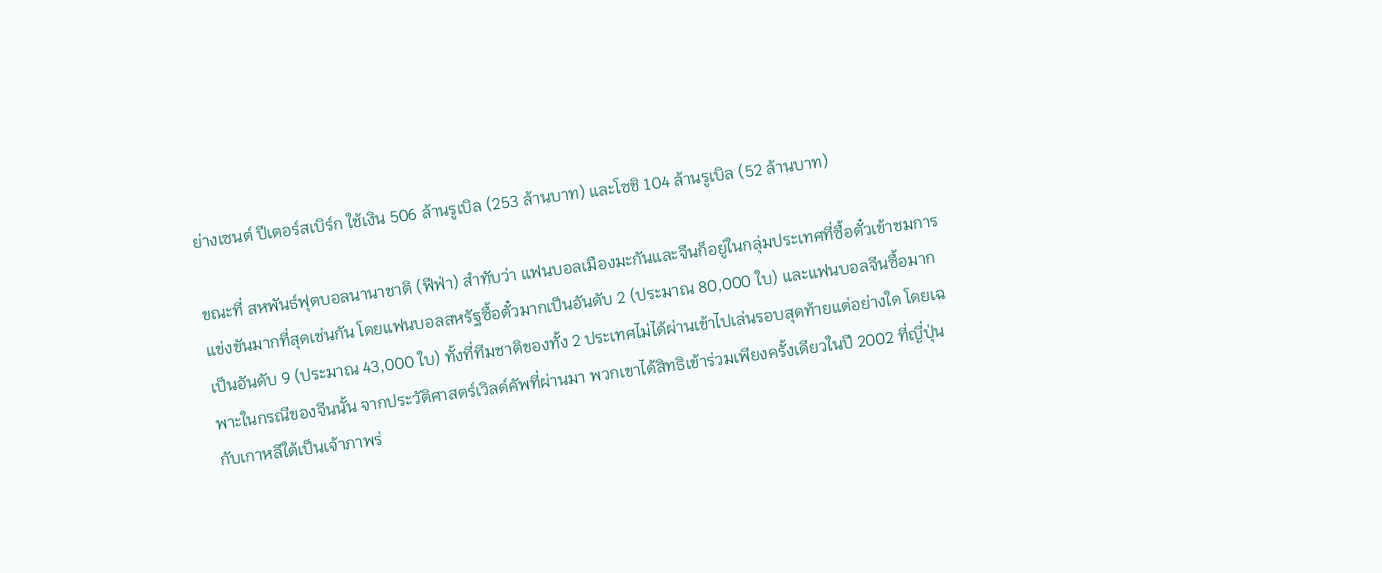ย่างเซนต์ ปีเตอร์สเบิร์ก ใช้เงิน 506 ล้านรูเบิล (253 ล้านบาท) และโซชิ 104 ล้านรูเบิล (52 ล้านบาท)

ขณะที่ สหพันธ์ฟุตบอลนานาชาติ (ฟีฟ่า) สำทับว่า แฟนบอลเมืองมะกันและจีนก็อยู่ในกลุ่มประเทศที่ซื้อตั๋วเข้าชมการแข่งขันมากที่สุดเช่นกัน โดยแฟนบอลสหรัฐซื้อตั๋วมากเป็นอันดับ 2 (ประมาณ 80,000 ใบ) และแฟนบอลจีนซื้อมากเป็นอันดับ 9 (ประมาณ 43,000 ใบ) ทั้งที่ทีมชาติของทั้ง 2 ประเทศไม่ได้ผ่านเข้าไปเล่นรอบสุดท้ายแต่อย่างใด โดยเฉพาะในกรณีของจีนนั้น จากประวัติศาสตร์เวิลด์คัพที่ผ่านมา พวกเขาได้สิทธิเข้าร่วมเพียงครั้งเดียวในปี 2002 ที่ญี่ปุ่นกับเกาหลีใต้เป็นเจ้าภาพร่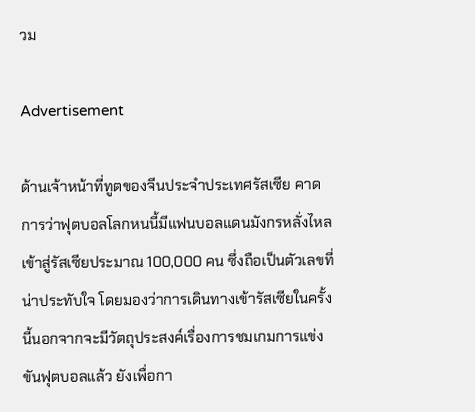วม

Advertisement

ด้านเจ้าหน้าที่ทูตของจีนประจำประเทศรัสเซีย คาดการว่าฟุตบอลโลกหนนี้มีแฟนบอลแดนมังกรหลั่งไหลเข้าสู่รัสเซียประมาณ 100,000 คน ซึ่งถือเป็นตัวเลขที่น่าประทับใจ โดยมองว่าการเดินทางเข้ารัสเซียในครั้งนี้นอกจากจะมีวัตถุประสงค์เรื่องการชมเกมการแข่งขันฟุตบอลแล้ว ยังเพื่อกา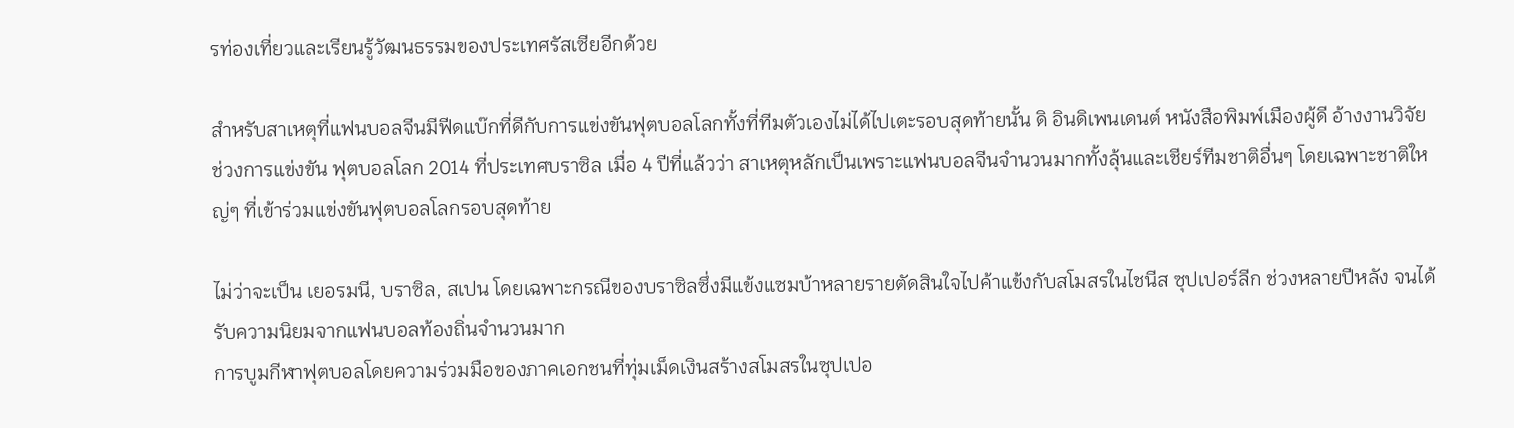รท่องเที่ยวและเรียนรู้วัฒนธรรมของประเทศรัสเซียอีกด้วย

สำหรับสาเหตุที่แฟนบอลจีนมีฟีดแบ๊กที่ดีกับการแข่งขันฟุตบอลโลกทั้งที่ทีมตัวเองไม่ได้ไปเตะรอบสุดท้ายนั้น ดิ อินดิเพนเดนต์ หนังสือพิมพ์เมืองผู้ดี อ้างงานวิจัยช่วงการแข่งขัน ฟุตบอลโลก 2014 ที่ประเทศบราซิล เมื่อ 4 ปีที่แล้วว่า สาเหตุหลักเป็นเพราะแฟนบอลจีนจำนวนมากทั้งลุ้นและเชียร์ทีมชาติอื่นๆ โดยเฉพาะชาติใหญ่ๆ ที่เข้าร่วมแข่งขันฟุตบอลโลกรอบสุดท้าย

ไม่ว่าจะเป็น เยอรมนี, บราซิล, สเปน โดยเฉพาะกรณีของบราซิลซึ่งมีแข้งแซมบ้าหลายรายตัดสินใจไปค้าแข้งกับสโมสรในไชนีส ซุปเปอร์ลีก ช่วงหลายปีหลัง จนได้รับความนิยมจากแฟนบอลท้องถิ่นจำนวนมาก
การบูมกีฬาฟุตบอลโดยความร่วมมือของภาคเอกชนที่ทุ่มเม็ดเงินสร้างสโมสรในซุปเปอ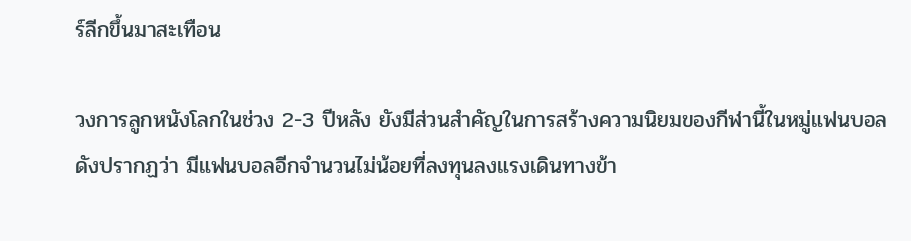ร์ลีกขึ้นมาสะเทือน

วงการลูกหนังโลกในช่วง 2-3 ปีหลัง ยังมีส่วนสำคัญในการสร้างความนิยมของกีฬานี้ในหมู่แฟนบอล ดังปรากฏว่า มีแฟนบอลอีกจำนวนไม่น้อยที่ลงทุนลงแรงเดินทางข้า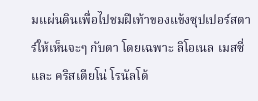มแผ่นดินเพื่อไปชมฝีเท้าของแข้งซุปเปอร์สตาร์ให้เห็นจะๆ กับตา โดยเฉพาะ ลิโอเนล เมสซี่ และ คริสเตียโน่ โรนัลโด้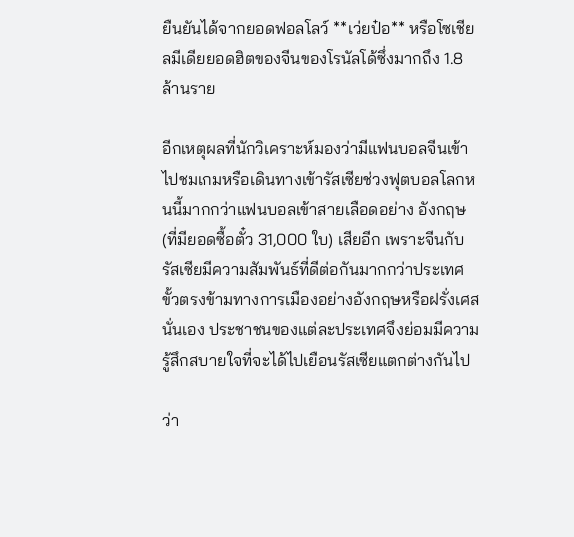ยืนยันได้จากยอดฟอลโลว์ **เว่ยป๋อ** หรือโซเชียลมีเดียยอดฮิตของจีนของโรนัลโด้ซึ่งมากถึง 1.8 ล้านราย

อีกเหตุผลที่นักวิเคราะห์มองว่ามีแฟนบอลจีนเข้าไปชมเกมหรือเดินทางเข้ารัสเซียช่วงฟุตบอลโลกหนนี้มากกว่าแฟนบอลเข้าสายเลือดอย่าง อังกฤษ (ที่มียอดซื้อตั๋ว 31,000 ใบ) เสียอีก เพราะจีนกับรัสเซียมีความสัมพันธ์ที่ดีต่อกันมากกว่าประเทศขั้วตรงข้ามทางการเมืองอย่างอังกฤษหรือฝรั่งเศสนั่นเอง ประชาชนของแต่ละประเทศจึงย่อมมีความรู้สึกสบายใจที่จะได้ไปเยือนรัสเซียแตกต่างกันไป

ว่า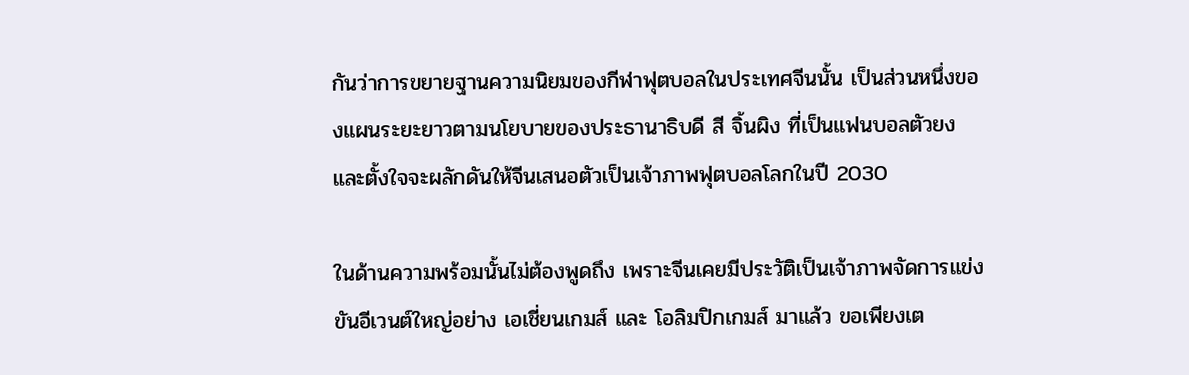กันว่าการขยายฐานความนิยมของกีฬาฟุตบอลในประเทศจีนนั้น เป็นส่วนหนึ่งของแผนระยะยาวตามนโยบายของประธานาธิบดี สี จิ้นผิง ที่เป็นแฟนบอลตัวยง และตั้งใจจะผลักดันให้จีนเสนอตัวเป็นเจ้าภาพฟุตบอลโลกในปี 2030

ในด้านความพร้อมนั้นไม่ต้องพูดถึง เพราะจีนเคยมีประวัติเป็นเจ้าภาพจัดการแข่งขันอีเวนต์ใหญ่อย่าง เอเชี่ยนเกมส์ และ โอลิมปิกเกมส์ มาแล้ว ขอเพียงเต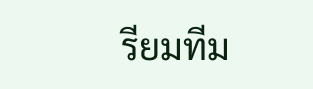รียมทีม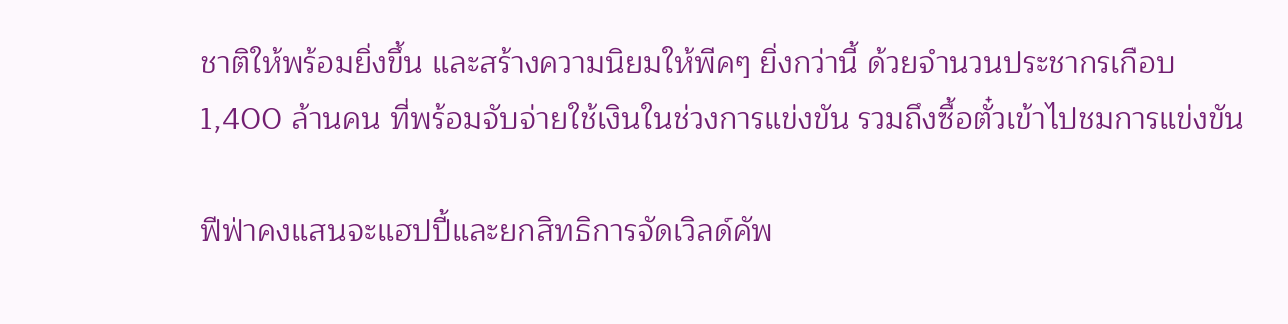ชาติให้พร้อมยิ่งขึ้น และสร้างความนิยมให้พีคๆ ยิ่งกว่านี้ ด้วยจำนวนประชากรเกือบ 1,400 ล้านคน ที่พร้อมจับจ่ายใช้เงินในช่วงการแข่งขัน รวมถึงซื้อตั๋วเข้าไปชมการแข่งขัน

ฟีฟ่าคงแสนจะแฮปปี้และยกสิทธิการจัดเวิลด์คัพ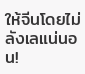ให้จีนโดยไม่ลังเลแน่นอน!